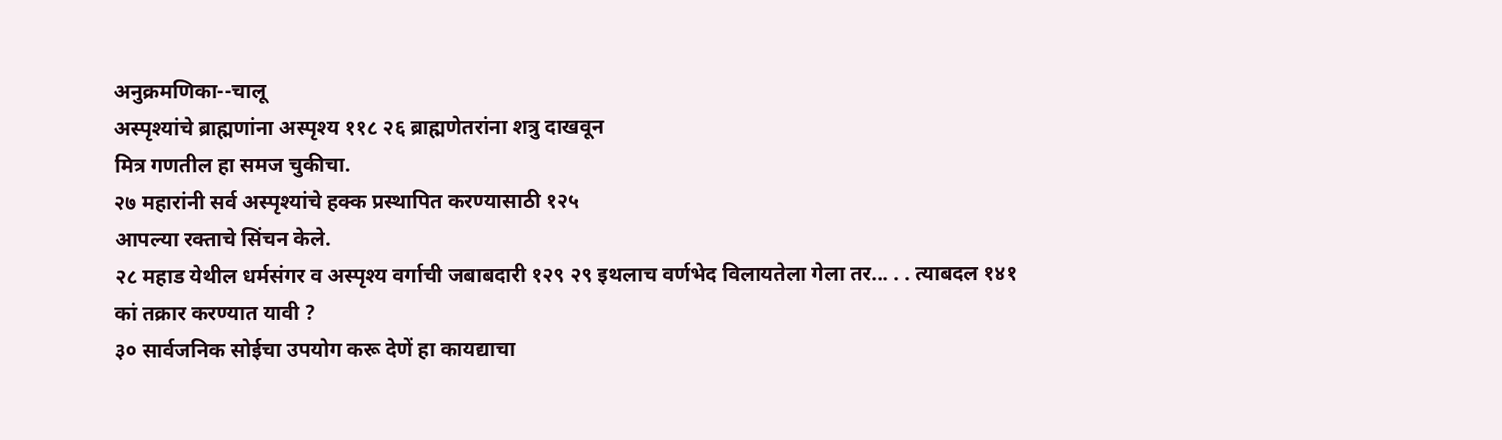अनुक्रमणिका--चालू
अस्पृश्यांचे ब्राह्मणांना अस्पृश्य ११८ २६ ब्राह्मणेतरांना शत्रु दाखवून
मित्र गणतील हा समज चुकीचा.
२७ महारांनी सर्व अस्पृश्यांचे हक्क प्रस्थापित करण्यासाठी १२५
आपल्या रक्ताचे सिंचन केले.
२८ महाड येथील धर्मसंगर व अस्पृश्य वर्गाची जबाबदारी १२९ २९ इथलाच वर्णभेद विलायतेला गेला तर... . . त्याबदल १४१
कां तक्रार करण्यात यावी ?
३० सार्वजनिक सोईचा उपयोग करू देणें हा कायद्याचा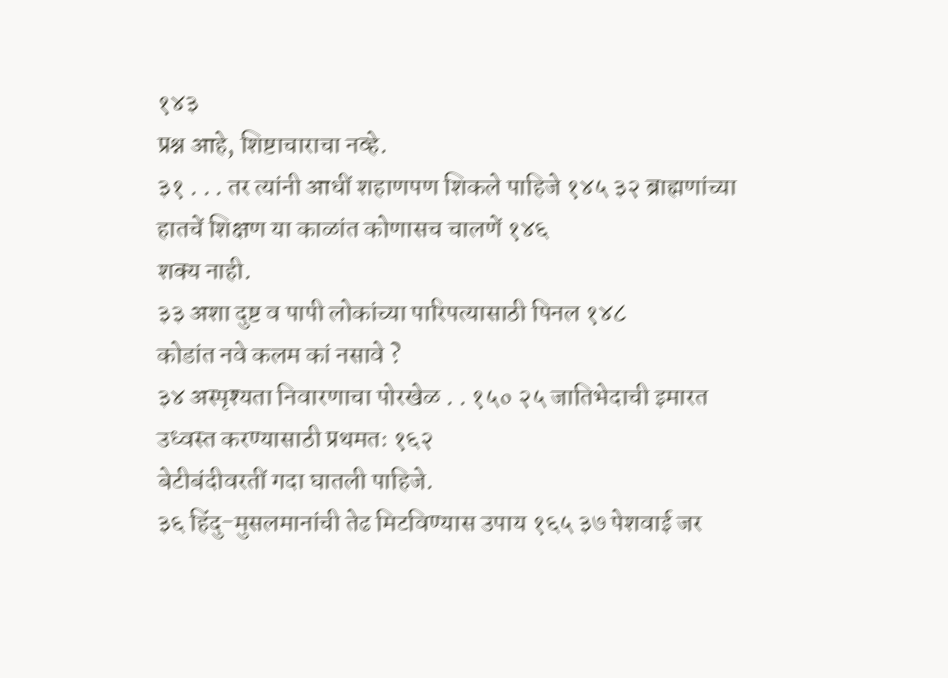१४३
प्रश्न आहे, शिष्टाचाराचा नव्हे.
३१ . . . तर त्यांनी आधीं शहाणपण शिकले पाहिजे १४५ ३२ ब्राह्मणांच्या हातचें शिक्षण या काळांत कोणासच चालणें १४६
शक्य नाही.
३३ अशा दुष्ट व पापी लोकांच्या पारिपत्यासाठी पिनल १४८
कोडांत नवे कलम कां नसावे ?
३४ अस्पृश्यता निवारणाचा पोरखेळ . . १५० २५ जातिभेदाची इमारत उध्वस्त करण्यासाठी प्रथमतः १६२
बेटीबंदीवरतीं गदा घातली पाहिजे.
३६ हिंदु-मुसलमानांची तेढ मिटविण्यास उपाय १६५ ३७ पेशवाई जर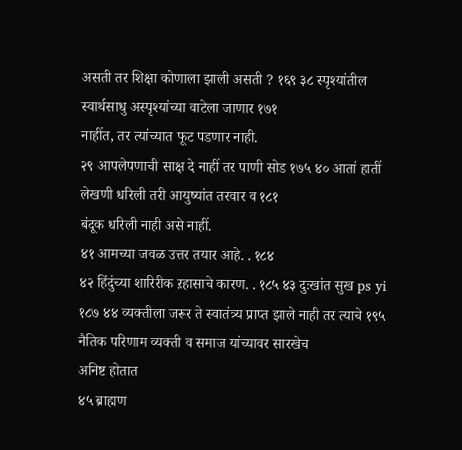असती तर शिक्षा कोणाला झाली असती ? १६९ ३८ स्पृश्यांतील स्वार्थसाधु अस्पृश्यांच्या वाटेला जाणार १७१
नाहींत, तर त्यांच्यात फूट पडणार नाही.
२९ आपलेपणाची साक्ष दे नाहीं तर पाणी सोड १७५ ४० आतां हातीं लेखणी धरिली तरी आयुष्यांत तरवार व १८१
बंदूक धरिली नाही असे नाहीं.
४१ आमच्या जवळ उत्तर तयार आहे. . १८४
४२ हिंदुंच्या शारिरीक ऱहासाचे कारण. . १८५ ४३ दुःखांत सुख ps yi १८७ ४४ व्यक्तीला जरूर ते स्वातंत्र्य प्राप्त झाले नाही तर त्याचे १९५
नैतिक परिणाम व्यक्ती व समाज यांच्यावर सारखेच
अनिष्ट होतात
४५ ब्राह्मण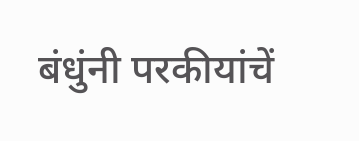बंधुंनी परकीयांचें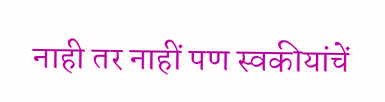नाही तर नाहीं पण स्वकीयांचें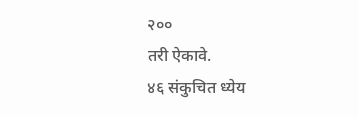२००
तरी ऐकावे.
४६ संकुचित ध्येय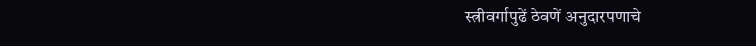स्त्रीवर्गापुढें ठेवणें अनुदारपणाचे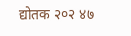द्योतक २०२ ४७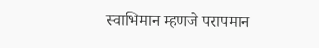स्वाभिमान म्हणजे परापमान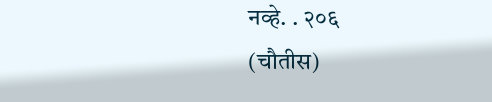नव्हे. . २०६
(चौतीस)